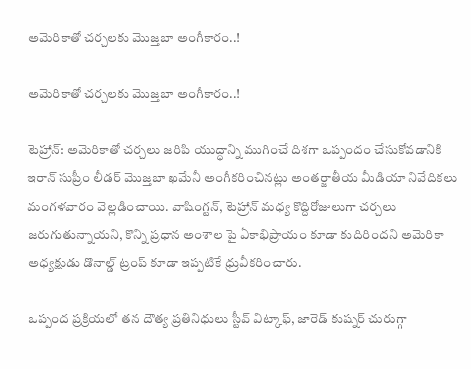అమెరికాతో చర్చలకు మొజ్తబా అంగీకారం..!

అమెరికాతో చర్చలకు మొజ్తబా అంగీకారం..!

టెహ్రాన్: అమెరికాతో చర్చలు జరిపి యుద్ధాన్ని ముగించే దిశగా ఒప్పందం చేసుకోవడానికి ఇరాన్ సుప్రీం లీడర్ మొజ్తబా ఖమేనీ అంగీకరించినట్లు అంతర్జాతీయ మీడియా నివేదికలు మంగళవారం వెల్లడించాయి. వాషింగ్టన్, టెహ్రాన్ మధ్య కొద్దిరోజులుగా చర్చలు జరుగుతున్నాయని, కొన్ని ప్రధాన అంశాల పై ఏకాభిప్రాయం కూడా కుదిరిందని అమెరికా అధ్యక్షుడు డొనాల్డ్ ట్రంప్ కూడా ఇప్పటికే ధ్రువీకరించారు.

ఒప్పంద ప్రక్రియలో తన దౌత్య ప్రతినిధులు స్టీవ్ విట్కాఫ్, జారెడ్ కుష్నర్ చురుగ్గా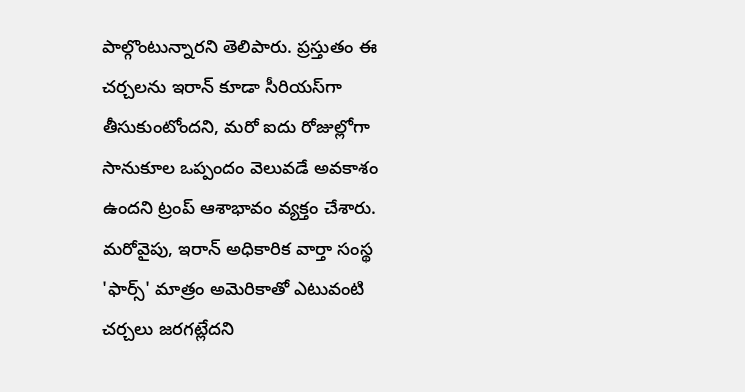పాల్గొంటున్నారని తెలిపారు. ప్రస్తుతం ఈ చర్చలను ఇరాన్ కూడా సీరియస్‌‌‌‌‌‌‌‌‌‌‌‌‌‌‌‌గా తీసుకుంటోందని, మరో ఐదు రోజుల్లోగా సానుకూల ఒప్పందం వెలువడే అవకాశం ఉందని ట్రంప్ ఆశాభావం వ్యక్తం చేశారు. మరోవైపు, ఇరాన్ అధికారిక వార్తా సంస్థ 'ఫార్స్' మాత్రం అమెరికాతో ఎటువంటి చర్చలు జరగట్లేదని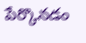పేర్కొనడం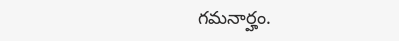గమనార్హం.